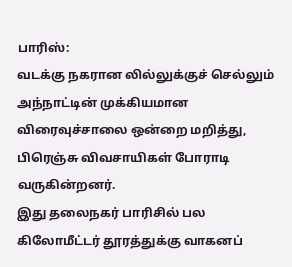பாரிஸ்:
வடக்கு நகரான லில்லுக்குச் செல்லும் அந்நாட்டின் முக்கியமான விரைவுச்சாலை ஒன்றை மறித்து, பிரெஞ்சு விவசாயிகள் போராடி வருகின்றனர்.
இது தலைநகர் பாரிசில் பல கிலோமீட்டர் தூரத்துக்கு வாகனப்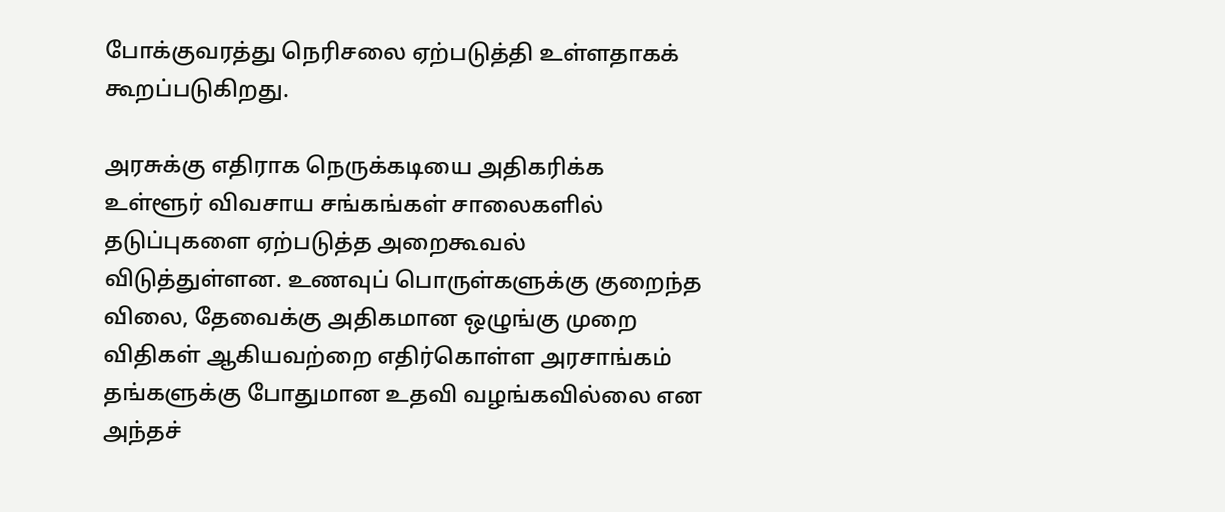போக்குவரத்து நெரிசலை ஏற்படுத்தி உள்ளதாகக் கூறப்படுகிறது.

அரசுக்கு எதிராக நெருக்கடியை அதிகரிக்க உள்ளூர் விவசாய சங்கங்கள் சாலைகளில் தடுப்புகளை ஏற்படுத்த அறைகூவல் விடுத்துள்ளன. உணவுப் பொருள்களுக்கு குறைந்த விலை, தேவைக்கு அதிகமான ஒழுங்கு முறை விதிகள் ஆகியவற்றை எதிர்கொள்ள அரசாங்கம் தங்களுக்கு போதுமான உதவி வழங்கவில்லை என அந்தச்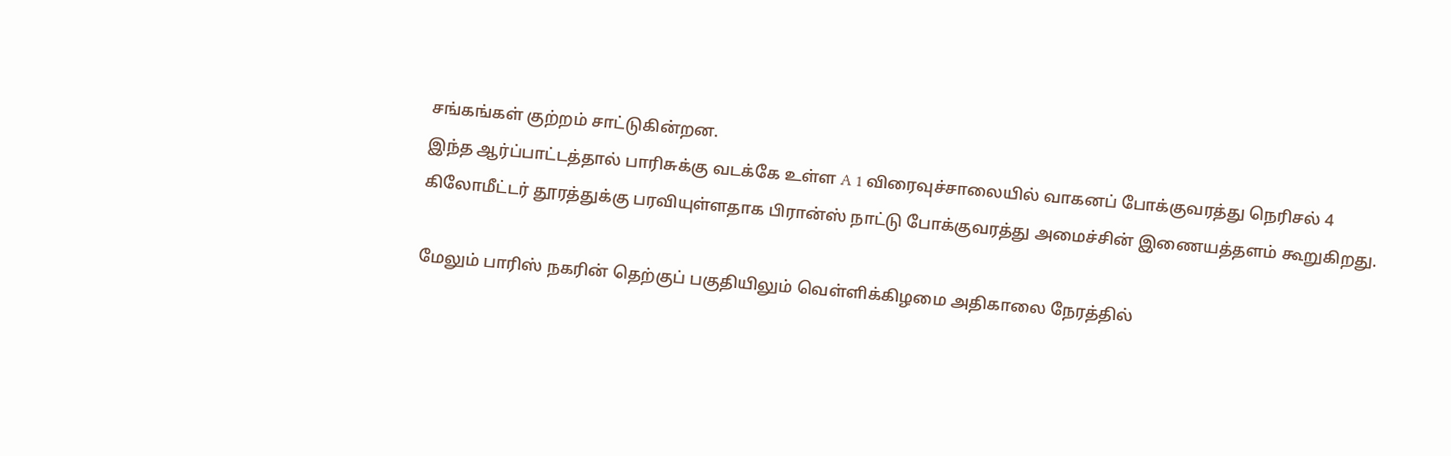சங்கங்கள் குற்றம் சாட்டுகின்றன.
இந்த ஆர்ப்பாட்டத்தால் பாரிசுக்கு வடக்கே உள்ள A 1 விரைவுச்சாலையில் வாகனப் போக்குவரத்து நெரிசல் 4 கிலோமீட்டர் தூரத்துக்கு பரவியுள்ளதாக பிரான்ஸ் நாட்டு போக்குவரத்து அமைச்சின் இணையத்தளம் கூறுகிறது.

மேலும் பாரிஸ் நகரின் தெற்குப் பகுதியிலும் வெள்ளிக்கிழமை அதிகாலை நேரத்தில்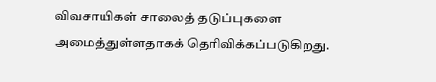விவசாயிகள் சாலைத் தடுப்புகளை அமைத்துள்ளதாகக் தெரிவிக்கப்படுகிறது.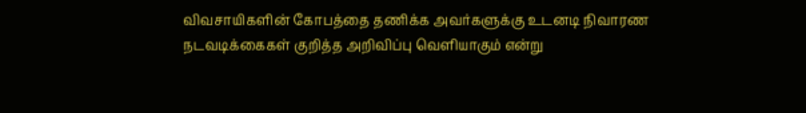விவசாயிகளின் கோபத்தை தணிக்க அவர்களுக்கு உடனடி நிவாரண நடவடிக்கைகள் குறித்த அறிவிப்பு வெளியாகும் என்று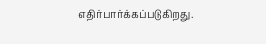எதிர்பார்க்கப்படுகிறது.